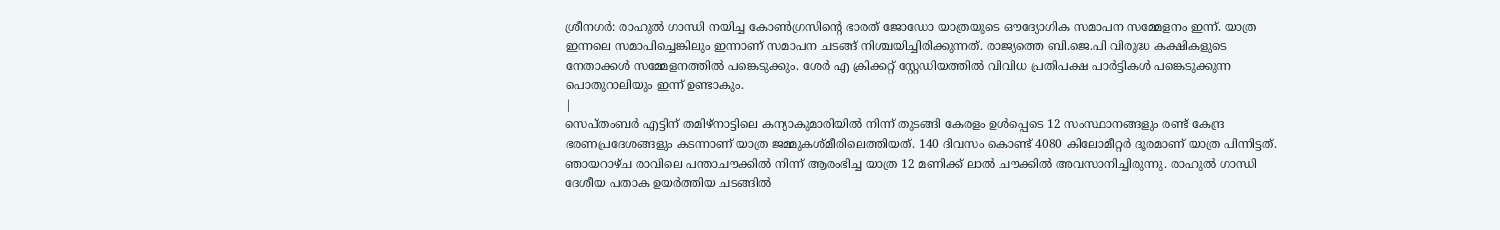ശ്രീനഗർ: രാഹുൽ ഗാന്ധി നയിച്ച കോൺഗ്രസിന്റെ ഭാരത് ജോഡോ യാത്രയുടെ ഔദ്യോഗിക സമാപന സമ്മേളനം ഇന്ന്. യാത്ര ഇന്നലെ സമാപിച്ചെങ്കിലും ഇന്നാണ് സമാപന ചടങ്ങ് നിശ്ചയിച്ചിരിക്കുന്നത്. രാജ്യത്തെ ബി.ജെ.പി വിരുദ്ധ കക്ഷികളുടെ നേതാക്കൾ സമ്മേളനത്തിൽ പങ്കെടുക്കും. ശേർ എ ക്രിക്കറ്റ് സ്റ്റേഡിയത്തിൽ വിവിധ പ്രതിപക്ഷ പാർട്ടികൾ പങ്കെടുക്കുന്ന പൊതുറാലിയും ഇന്ന് ഉണ്ടാകും.
|
സെപ്തംബർ എട്ടിന് തമിഴ്നാട്ടിലെ കന്യാകുമാരിയിൽ നിന്ന് തുടങ്ങി കേരളം ഉൾപ്പെടെ 12 സംസ്ഥാനങ്ങളും രണ്ട് കേന്ദ്ര ഭരണപ്രദേശങ്ങളും കടന്നാണ് യാത്ര ജമ്മുകശ്മീരിലെത്തിയത്. 140 ദിവസം കൊണ്ട് 4080 കിലോമീറ്റർ ദൂരമാണ് യാത്ര പിന്നിട്ടത്.
ഞായറാഴ്ച രാവിലെ പന്താചൗക്കിൽ നിന്ന് ആരംഭിച്ച യാത്ര 12 മണിക്ക് ലാൽ ചൗക്കിൽ അവസാനിച്ചിരുന്നു. രാഹുൽ ഗാന്ധി ദേശീയ പതാക ഉയർത്തിയ ചടങ്ങിൽ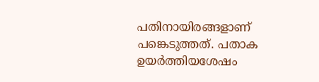പതിനായിരങ്ങളാണ് പങ്കെടുത്തത്. പതാക ഉയർത്തിയശേഷം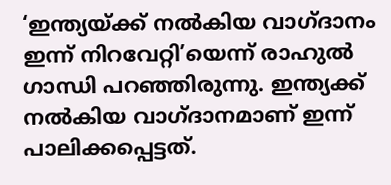‘ഇന്ത്യയ്ക്ക് നൽകിയ വാഗ്ദാനം ഇന്ന് നിറവേറ്റി’യെന്ന് രാഹുൽ ഗാന്ധി പറഞ്ഞിരുന്നു. ഇന്ത്യക്ക് നൽകിയ വാഗ്ദാനമാണ് ഇന്ന് പാലിക്കപ്പെട്ടത്.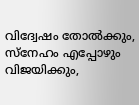വിദ്വേഷം തോൽക്കും, സ്നേഹം എപ്പോഴും വിജയിക്കും,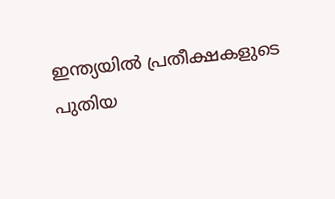ഇന്ത്യയിൽ പ്രതീക്ഷകളുടെ പുതിയ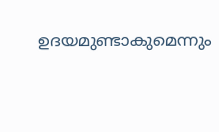ഉദയമുണ്ടാകുമെന്നും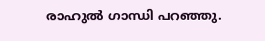രാഹുൽ ഗാന്ധി പറഞ്ഞു.